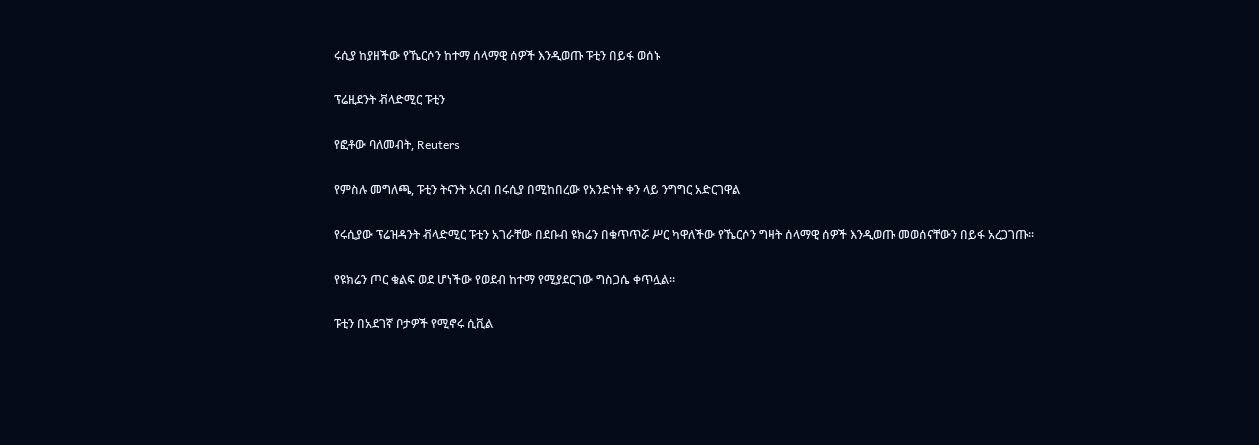ሩሲያ ከያዘችው የኼርሶን ከተማ ሰላማዊ ሰዎች እንዲወጡ ፑቲን በይፋ ወሰኑ

ፕሬዚደንት ቭላድሚር ፑቲን

የፎቶው ባለመብት, Reuters

የምስሉ መግለጫ, ፑቲን ትናንት አርብ በሩሲያ በሚከበረው የአንድነት ቀን ላይ ንግግር አድርገዋል

የሩሲያው ፕሬዝዳንት ቭላድሚር ፑቲን አገራቸው በደቡብ ዩክሬን በቁጥጥሯ ሥር ካዋለችው የኼርሶን ግዛት ሰላማዊ ሰዎች እንዲወጡ መወሰናቸውን በይፋ አረጋገጡ።

የዩክሬን ጦር ቁልፍ ወደ ሆነችው የወደብ ከተማ የሚያደርገው ግስጋሴ ቀጥሏል።

ፑቲን በአደገኛ ቦታዎች የሚኖሩ ሲቪል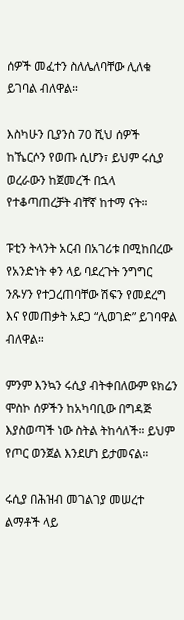ሰዎች መፈተን ስለሌለባቸው ሊለቁ ይገባል ብለዋል።

እስካሁን ቢያንስ 70 ሺህ ሰዎች ከኼርሶን የወጡ ሲሆን፣ ይህም ሩሲያ ወረራውን ከጀመረች በኋላ የተቆጣጠረቻት ብቸኛ ከተማ ናት።

ፑቲን ትላንት አርብ በአገሪቱ በሚከበረው የአንድነት ቀን ላይ ባደረጉት ንግግር ንጹሃን የተጋረጠባቸው ሽፍን የመደረግ እና የመጠቃት አደጋ “ሊወገድ” ይገባዋል ብለዋል።

ምንም እንኳን ሩሲያ ብትቀበለውም ዩክሬን ሞስኮ ሰዎችን ከአካባቢው በግዳጅ እያስወጣች ነው ስትል ትከሳለች። ይህም የጦር ወንጀል እንደሆነ ይታመናል።

ሩሲያ በሕዝብ መገልገያ መሠረተ ልማቶች ላይ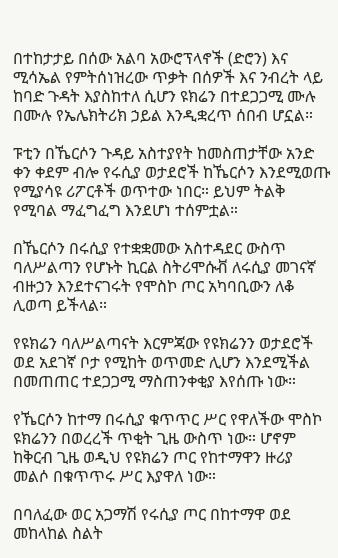በተከታታይ በሰው አልባ አውሮፕላኖች (ድሮን) እና ሚሳኤል የምትሰነዝረው ጥቃት በሰዎች እና ንብረት ላይ ከባድ ጉዳት እያስከተለ ሲሆን ዩክሬን በተደጋጋሚ ሙሉ በሙሉ የኤሌክትሪክ ኃይል እንዲቋረጥ ሰበብ ሆኗል።

ፑቲን በኼርሶን ጉዳይ አስተያየት ከመስጠታቸው አንድ ቀን ቀደም ብሎ የሩሲያ ወታደሮች ከኼርሶን እንደሚወጡ የሚያሳዩ ሪፖርቶች ወጥተው ነበር። ይህም ትልቅ የሚባል ማፈግፈግ እንደሆነ ተሰምቷል።

በኼርሶን በሩሲያ የተቋቋመው አስተዳደር ውስጥ ባለሥልጣን የሆኑት ኪርል ስትሪሞሱቭ ለሩሲያ መገናኛ ብዙኃን እንደተናገሩት የሞስኮ ጦር አካባቢውን ለቆ ሊወጣ ይችላል።

የዩክሬን ባለሥልጣናት እርምጃው የዩክሬንን ወታደሮች ወደ አደገኛ ቦታ የሚከት ወጥመድ ሊሆን እንደሚችል በመጠጠር ተደጋጋሚ ማስጠንቀቂያ እየሰጡ ነው።

የኼርሶን ከተማ በሩሲያ ቁጥጥር ሥር የዋለችው ሞስኮ ዩክሬንን በወረረች ጥቂት ጊዜ ውስጥ ነው። ሆኖም ከቅርብ ጊዜ ወዲህ የዩክሬን ጦር የከተማዋን ዙሪያ መልሶ በቁጥጥሩ ሥር እያዋለ ነው።

በባለፈው ወር አጋማሽ የሩሲያ ጦር በከተማዋ ወደ መከላከል ስልት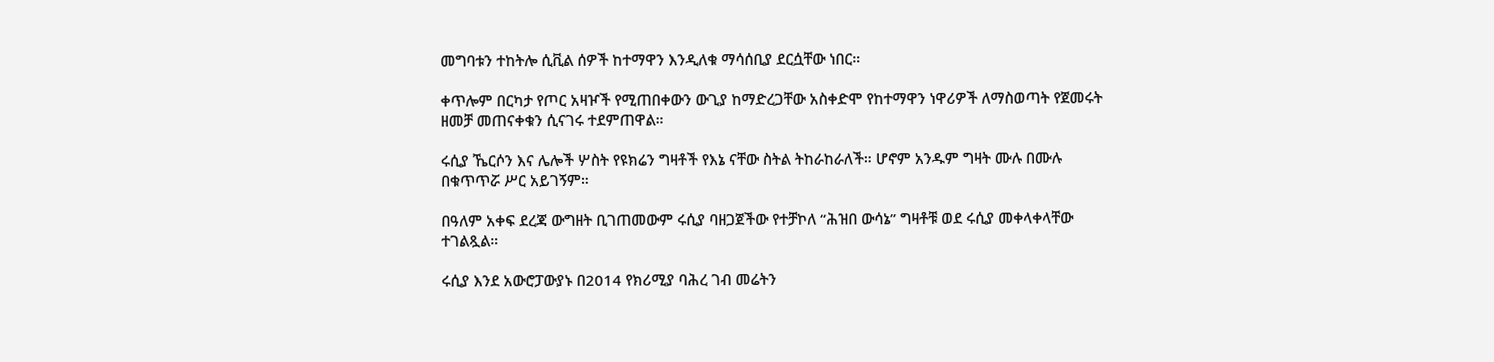መግባቱን ተከትሎ ሲቪል ሰዎች ከተማዋን እንዲለቁ ማሳሰቢያ ደርሷቸው ነበር።

ቀጥሎም በርካታ የጦር አዛዦች የሚጠበቀውን ውጊያ ከማድረጋቸው አስቀድሞ የከተማዋን ነዋሪዎች ለማስወጣት የጀመሩት ዘመቻ መጠናቀቁን ሲናገሩ ተደምጠዋል።

ሩሲያ ኼርሶን እና ሌሎች ሦስት የዩክሬን ግዛቶች የእኔ ናቸው ስትል ትከራከራለች። ሆኖም አንዱም ግዛት ሙሉ በሙሉ በቁጥጥሯ ሥር አይገኝም።

በዓለም አቀፍ ደረጃ ውግዘት ቢገጠመውም ሩሲያ ባዘጋጀችው የተቻኮለ “ሕዝበ ውሳኔ” ግዛቶቹ ወደ ሩሲያ መቀላቀላቸው ተገልጿል።

ሩሲያ እንደ አውሮፓውያኑ በ2014 የክሪሚያ ባሕረ ገብ መሬትን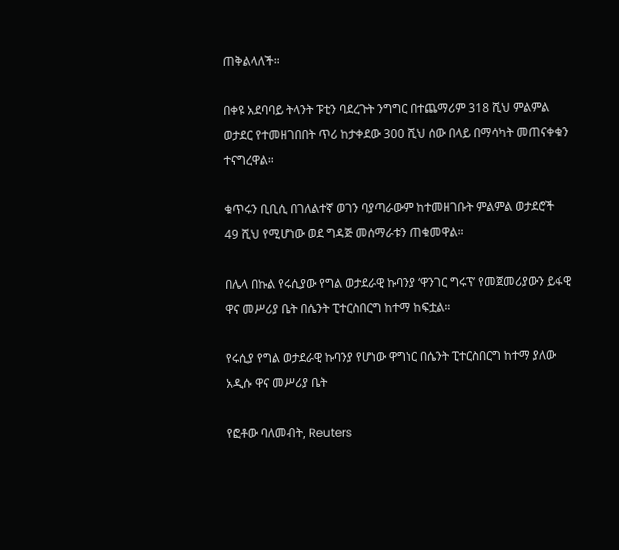ጠቅልላለች።

በቀዩ አደባባይ ትላንት ፑቲን ባደረጉት ንግግር በተጨማሪም 318 ሺህ ምልምል ወታደር የተመዘገበበት ጥሪ ከታቀደው 300 ሺህ ሰው በላይ በማሳካት መጠናቀቁን ተናግረዋል።

ቁጥሩን ቢቢሲ በገለልተኛ ወገን ባያጣራውም ከተመዘገቡት ምልምል ወታደሮች 49 ሺህ የሚሆነው ወደ ግዳጅ መሰማራቱን ጠቁመዋል።

በሌላ በኩል የሩሲያው የግል ወታደራዊ ኩባንያ ‘ዋንገር ግሩፕ’ የመጀመሪያውን ይፋዊ ዋና መሥሪያ ቤት በሴንት ፒተርስበርግ ከተማ ከፍቷል።

የሩሲያ የግል ወታደራዊ ኩባንያ የሆነው ዋግነር በሴንት ፒተርስበርግ ከተማ ያለው አዲሱ ዋና መሥሪያ ቤት

የፎቶው ባለመብት, Reuters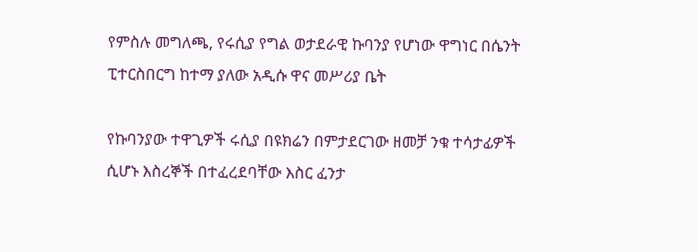የምስሉ መግለጫ, የሩሲያ የግል ወታደራዊ ኩባንያ የሆነው ዋግነር በሴንት ፒተርስበርግ ከተማ ያለው አዲሱ ዋና መሥሪያ ቤት

የኩባንያው ተዋጊዎች ሩሲያ በዩክሬን በምታደርገው ዘመቻ ንቁ ተሳታፊዎች ሲሆኑ እስረኞች በተፈረደባቸው እስር ፈንታ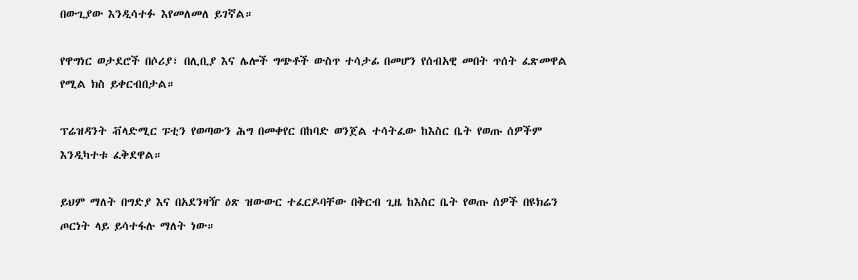በውጊያው እንዲሳተፉ እየመለመለ ይገኛል።

የዋግነር ወታደሮች በሶሪያ፣ በሊቢያ እና ሌሎች ግጭቶች ውስጥ ተሳታፊ በመሆን የሰብአዊ መበት ጥሰት ፈጽመዋል የሚል ክስ ይቀርብበታል።

ፕሬዝዳንት ቭላድሚር ፑቲን የወጣውን ሕግ በመቀየር በከባድ ወንጀል ተሳትፈው ከእስር ቤት የወጡ ሰዎችም እንዲካተቱ ፈቅደዋል።

ይህም ማለት በግድያ እና በአደንዛዥ ዕጽ ዝውውር ተፈርዶባቸው በቅርብ ጊዜ ከእስር ቤት የወጡ ሰዎች በዩክሬን ጦርነት ላይ ይሳተፋሉ ማለት ነው።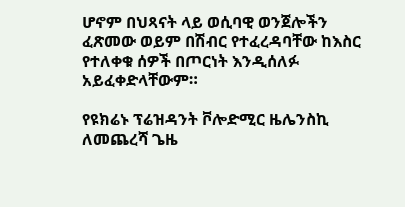ሆኖም በህጻናት ላይ ወሲባዊ ወንጀሎችን ፈጽመው ወይም በሽብር የተፈረዳባቸው ከእስር የተለቀቁ ሰዎች በጦርነት እንዲሰለፉ አይፈቀድላቸውም።

የዩክሬኑ ፕሬዝዳንት ቮሎድሚር ዜሌንስኪ ለመጨረሻ ጌዜ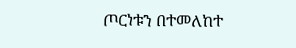ጦርነቱን በተመለከተ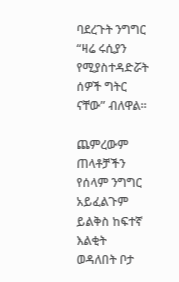ባደረጉት ንግግር “ዛሬ ሩሲያን የሚያስተዳድሯት ሰዎች ግትር ናቸው” ብለዋል።

ጨምረውም ጠላቶቻችን የሰላም ንግግር አይፈልጉም ይልቅስ ከፍተኛ እልቂት ወዳለበት ቦታ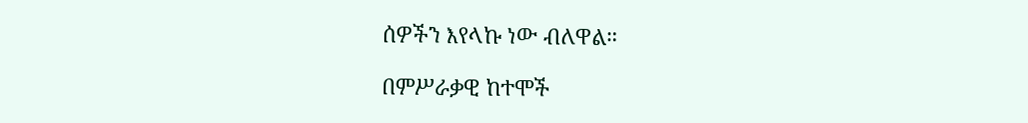ሰዎችን እየላኩ ነው ብለዋል።

በምሥራቃዊ ከተሞች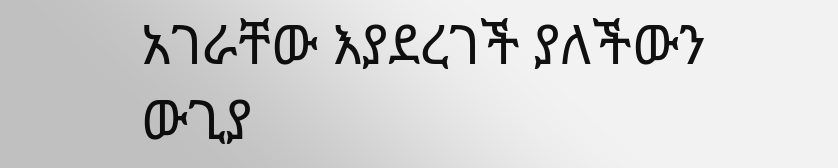አገራቸው እያደረገች ያለችውን ውጊያ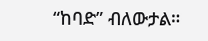“ከባድ” ብለውታል።